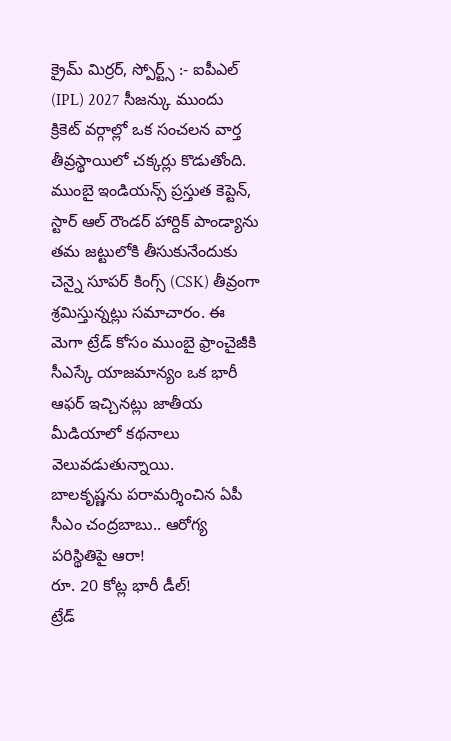క్రైమ్ మిర్రర్, స్పోర్ట్స్ :- ఐపీఎల్ (IPL) 2027 సీజన్కు ముందు క్రికెట్ వర్గాల్లో ఒక సంచలన వార్త తీవ్రస్థాయిలో చక్కర్లు కొడుతోంది. ముంబై ఇండియన్స్ ప్రస్తుత కెప్టెన్, స్టార్ ఆల్ రౌండర్ హార్దిక్ పాండ్యాను తమ జట్టులోకి తీసుకునేందుకు చెన్నై సూపర్ కింగ్స్ (CSK) తీవ్రంగా శ్రమిస్తున్నట్లు సమాచారం. ఈ మెగా ట్రేడ్ కోసం ముంబై ఫ్రాంచైజీకి సీఎస్కే యాజమాన్యం ఒక భారీ ఆఫర్ ఇచ్చినట్లు జాతీయ మీడియాలో కథనాలు వెలువడుతున్నాయి.
బాలకృష్ణను పరామర్శించిన ఏపీ సీఎం చంద్రబాబు.. ఆరోగ్య పరిస్థితిపై ఆరా!
రూ. 20 కోట్ల భారీ డీల్!
ట్రేడ్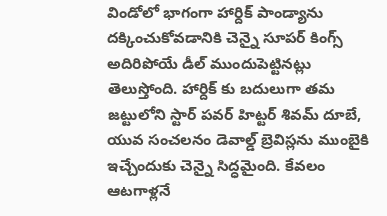విండోలో భాగంగా హార్దిక్ పాండ్యాను దక్కించుకోవడానికి చెన్నై సూపర్ కింగ్స్ అదిరిపోయే డీల్ ముందుపెట్టినట్లు తెలుస్తోంది. హార్దిక్ కు బదులుగా తమ జట్టులోని స్టార్ పవర్ హిట్టర్ శివమ్ దూబే, యువ సంచలనం డెవాల్డ్ బ్రెవిస్లను ముంబైకి ఇచ్చేందుకు చెన్నై సిద్ధమైంది. కేవలం ఆటగాళ్లనే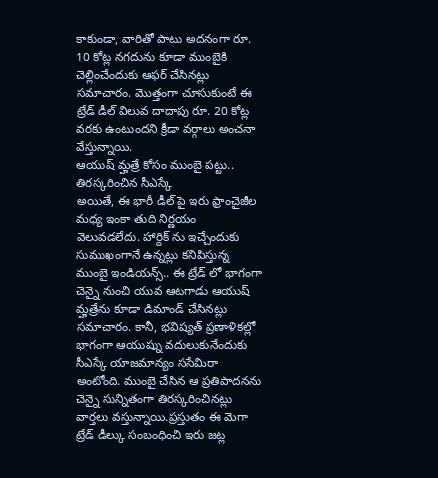కాకుండా, వారితో పాటు అదనంగా రూ. 10 కోట్ల నగదును కూడా ముంబైకి చెల్లించేందుకు ఆఫర్ చేసినట్లు సమాచారం. మొత్తంగా చూసుకుంటే ఈ ట్రేడ్ డీల్ విలువ దాదాపు రూ. 20 కోట్ల వరకు ఉంటుందని క్రీడా వర్గాలు అంచనా వేస్తున్నాయి.
ఆయుష్ మ్హత్రే కోసం ముంబై పట్టు.. తిరస్కరించిన సీఎస్కే
అయితే, ఈ భారీ డీల్ పై ఇరు ఫ్రాంచైజీల మధ్య ఇంకా తుది నిర్ణయం వెలువడలేదు. హార్దిక్ ను ఇచ్చేందుకు సుముఖంగానే ఉన్నట్లు కనిపిస్తున్న ముంబై ఇండియన్స్.. ఈ ట్రేడ్ లో భాగంగా చెన్నై నుంచి యువ ఆటగాడు ఆయుష్ మ్హత్రేను కూడా డిమాండ్ చేసినట్లు సమాచారం. కానీ, భవిష్యత్ ప్రణాళికల్లో భాగంగా ఆయుష్ను వదులుకునేందుకు సీఎస్కే యాజమాన్యం ససేమిరా అంటోంది. ముంబై చేసిన ఆ ప్రతిపాదనను చెన్నై సున్నితంగా తిరస్కరించినట్లు వార్తలు వస్తున్నాయి.ప్రస్తుతం ఈ మెగా ట్రేడ్ డీల్కు సంబంధించి ఇరు జట్ల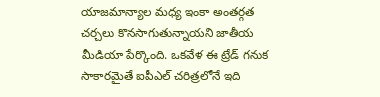యాజమాన్యాల మధ్య ఇంకా అంతర్గత చర్చలు కొనసాగుతున్నాయని జాతీయ మీడియా పేర్కొంది. ఒకవేళ ఈ ట్రేడ్ గనుక సాకారమైతే ఐపీఎల్ చరిత్రలోనే ఇది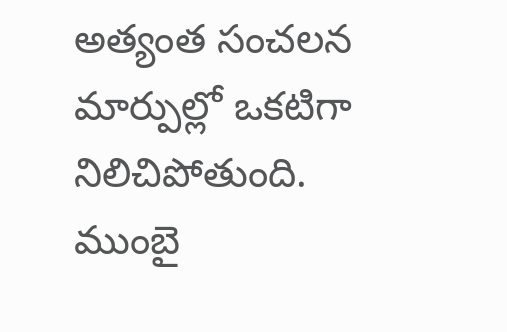అత్యంత సంచలన మార్పుల్లో ఒకటిగా నిలిచిపోతుంది. ముంబై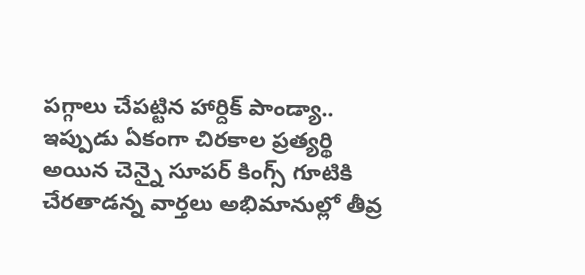పగ్గాలు చేపట్టిన హార్దిక్ పాండ్యా.. ఇప్పుడు ఏకంగా చిరకాల ప్రత్యర్థి అయిన చెన్నై సూపర్ కింగ్స్ గూటికి చేరతాడన్న వార్తలు అభిమానుల్లో తీవ్ర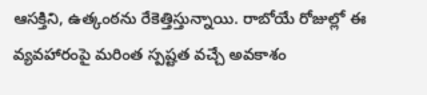ఆసక్తిని, ఉత్కంఠను రేకెత్తిస్తున్నాయి. రాబోయే రోజుల్లో ఈ వ్యవహారంపై మరింత స్పష్టత వచ్చే అవకాశం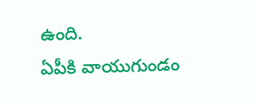ఉంది.
ఏపీకి వాయుగుండం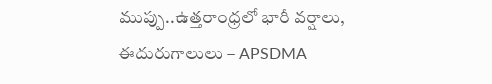ముప్పు..ఉత్తరాంధ్రలో భారీ వర్షాలు, ఈదురుగాలులు – APSDMA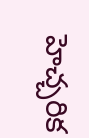హెచ్చరిక